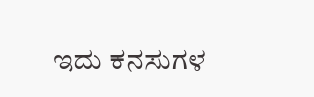ಇದು ಕನಸುಗಳ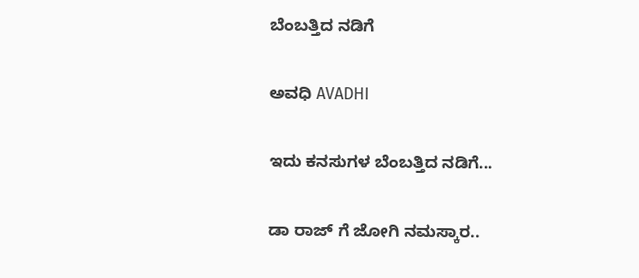ಬೆಂಬತ್ತಿದ ನಡಿಗೆ‍

ಅವಧಿ AVADHI

ಇದು ಕನಸುಗಳ ಬೆಂಬತ್ತಿದ ನಡಿಗೆ...

ಡಾ ರಾಜ್ ಗೆ ಜೋಗಿ ನಮಸ್ಕಾರ..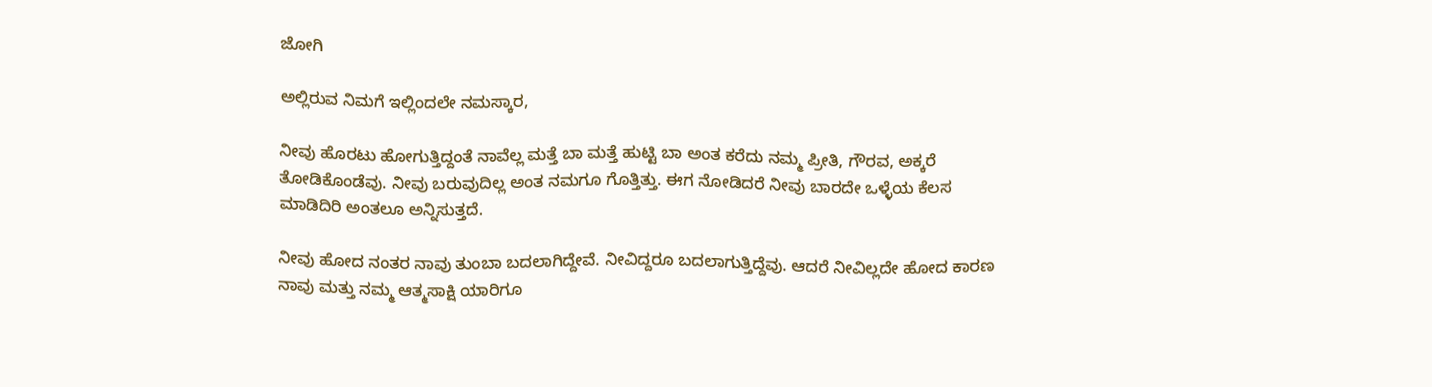ಜೋಗಿ

ಅಲ್ಲಿರುವ ನಿಮಗೆ ಇಲ್ಲಿಂದಲೇ ನಮಸ್ಕಾರ,

ನೀವು ಹೊರಟು ಹೋಗುತ್ತಿದ್ದಂತೆ ನಾವೆಲ್ಲ ಮತ್ತೆ ಬಾ ಮತ್ತೆ ಹುಟ್ಟಿ ಬಾ ಅಂತ ಕರೆದು ನಮ್ಮ ಪ್ರೀತಿ, ಗೌರವ, ಅಕ್ಕರೆ ತೋಡಿಕೊಂಡೆವು. ನೀವು ಬರುವುದಿಲ್ಲ ಅಂತ ನಮಗೂ ಗೊತ್ತಿತ್ತು. ಈಗ ನೋಡಿದರೆ ನೀವು ಬಾರದೇ ಒಳ್ಳೆಯ ಕೆಲಸ ಮಾಡಿದಿರಿ ಅಂತಲೂ ಅನ್ನಿಸುತ್ತದೆ.

ನೀವು ಹೋದ ನಂತರ ನಾವು ತುಂಬಾ ಬದಲಾಗಿದ್ದೇವೆ. ನೀವಿದ್ದರೂ ಬದಲಾಗುತ್ತಿದ್ದೆವು. ಆದರೆ ನೀವಿಲ್ಲದೇ ಹೋದ ಕಾರಣ ನಾವು ಮತ್ತು ನಮ್ಮ ಆತ್ಮಸಾಕ್ಷಿ ಯಾರಿಗೂ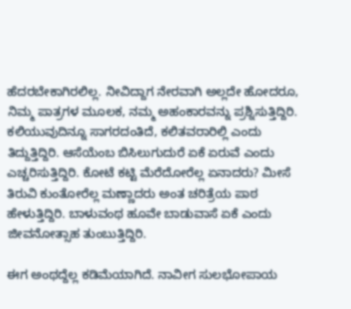ಹೆದರಬೇಕಾಗಿರಲಿಲ್ಲ. ನೀವಿದ್ದಾಗ ನೇರವಾಗಿ ಅಲ್ಲದೇ ಹೋದರೂ, ನಿಮ್ಮ ಪಾತ್ರಗಳ ಮೂಲಕ, ನಮ್ಮ ಅಹಂಕಾರವನ್ನು ಪ್ರಶ್ನಿಸುತ್ತಿದ್ದಿರಿ. ಕಲಿಯುವುದಿನ್ನೂ ಸಾಗರದಂತಿದೆ, ಕಲಿತವರಾರಿಲ್ಲಿ ಎಂದು ತಿದ್ದುತ್ತಿದ್ದಿರಿ. ಆಸೆಯೆಂಬ ಬಿಸಿಲುಗುದುರೆ ಏಕೆ ಏರುವೆ ಎಂದು ಎಚ್ಚರಿಸುತ್ತಿದ್ದಿರಿ. ಕೋಟೆ ಕಟ್ಟಿ ಮೆರೆದೋರೆಲ್ಲ ಏನಾದರು? ಮೀಸೆ ತಿರುವಿ ಕುಂತೋರೆಲ್ಲ ಮಣ್ಣಾದರು ಅಂತ ಚರಿತ್ರೆಯ ಪಾಠ ಹೇಳುತ್ತಿದ್ದಿರಿ. ಬಾಳುವಂಥ ಹೂವೇ ಬಾಡುವಾಸೆ ಏಕೆ ಎಂದು ಜೀವನೋತ್ಸಾಹ ತುಂಬುತ್ತಿದ್ದಿರಿ.

ಈಗ ಅಂಥದ್ದೆಲ್ಲ ಕಡಿಮೆಯಾಗಿದೆ. ನಾವೀಗ ಸುಲಭೋಪಾಯ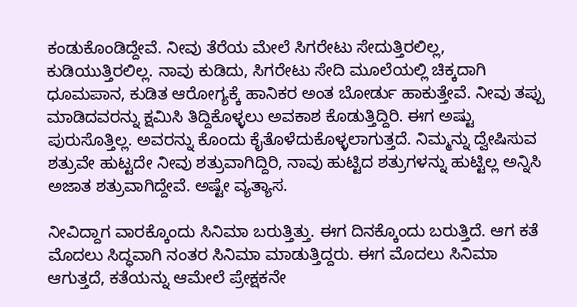ಕಂಡುಕೊಂಡಿದ್ದೇವೆ. ನೀವು ತೆರೆಯ ಮೇಲೆ ಸಿಗರೇಟು ಸೇದುತ್ತಿರಲಿಲ್ಲ, ಕುಡಿಯುತ್ತಿರಲಿಲ್ಲ. ನಾವು ಕುಡಿದು, ಸಿಗರೇಟು ಸೇದಿ ಮೂಲೆಯಲ್ಲಿ ಚಿಕ್ಕದಾಗಿ ಧೂಮಪಾನ, ಕುಡಿತ ಆರೋಗ್ಯಕ್ಕೆ ಹಾನಿಕರ ಅಂತ ಬೋರ್ಡು ಹಾಕುತ್ತೇವೆ. ನೀವು ತಪ್ಪು ಮಾಡಿದವರನ್ನು ಕ್ಷಮಿಸಿ ತಿದ್ದಿಕೊಳ್ಳಲು ಅವಕಾಶ ಕೊಡುತ್ತಿದ್ದಿರಿ. ಈಗ ಅಷ್ಟು ಪುರುಸೊತ್ತಿಲ್ಲ. ಅವರನ್ನು ಕೊಂದು ಕೈತೊಳೆದುಕೊಳ್ಳಲಾಗುತ್ತದೆ. ನಿಮ್ಮನ್ನು ದ್ವೇಷಿಸುವ ಶತ್ರುವೇ ಹುಟ್ಟದೇ ನೀವು ಶತ್ರುವಾಗಿದ್ದಿರಿ, ನಾವು ಹುಟ್ಟಿದ ಶತ್ರುಗಳನ್ನು ಹುಟ್ಟಿಲ್ಲ ಅನ್ನಿಸಿ ಅಜಾತ ಶತ್ರುವಾಗಿದ್ದೇವೆ. ಅಷ್ಟೇ ವ್ಯತ್ಯಾಸ.

ನೀವಿದ್ದಾಗ ವಾರಕ್ಕೊಂದು ಸಿನಿಮಾ ಬರುತ್ತಿತ್ತು. ಈಗ ದಿನಕ್ಕೊಂದು ಬರುತ್ತಿದೆ. ಆಗ ಕತೆ ಮೊದಲು ಸಿದ್ಧವಾಗಿ ನಂತರ ಸಿನಿಮಾ ಮಾಡುತ್ತಿದ್ದರು. ಈಗ ಮೊದಲು ಸಿನಿಮಾ ಆಗುತ್ತದೆ, ಕತೆಯನ್ನು ಆಮೇಲೆ ಪ್ರೇಕ್ಷಕನೇ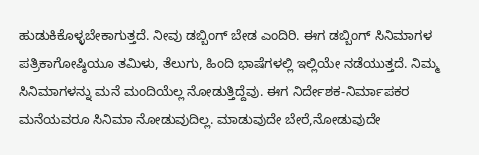ಹುಡುಕಿಕೊಳ್ಳಬೇಕಾಗುತ್ತದೆ. ನೀವು ಡಬ್ಬಿಂಗ್ ಬೇಡ ಎಂದಿರಿ. ಈಗ ಡಬ್ಬಿಂಗ್ ಸಿನಿಮಾಗಳ ಪತ್ರಿಕಾಗೋಷ್ಠಿಯೂ ತಮಿಳು, ತೆಲುಗು, ಹಿಂದಿ ಭಾಷೆಗಳಲ್ಲಿ ಇಲ್ಲಿಯೇ ನಡೆಯುತ್ತದೆ. ನಿಮ್ಮ ಸಿನಿಮಾಗಳನ್ನು ಮನೆ ಮಂದಿಯೆಲ್ಲ ನೋಡುತ್ತಿದ್ದೆವು. ಈಗ ನಿರ್ದೇಶಕ-ನಿರ್ಮಾಪಕರ ಮನೆಯವರೂ ಸಿನಿಮಾ ನೋಡುವುದಿಲ್ಲ. ಮಾಡುವುದೇ ಬೇರೆ,ನೋಡುವುದೇ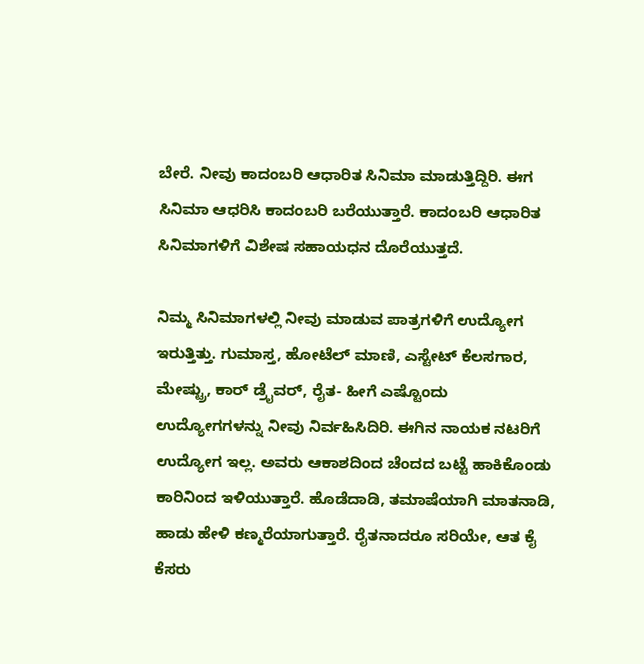ಬೇರೆ. ನೀವು ಕಾದಂಬರಿ ಆಧಾರಿತ ಸಿನಿಮಾ ಮಾಡುತ್ತಿದ್ದಿರಿ. ಈಗ ಸಿನಿಮಾ ಆಧರಿಸಿ ಕಾದಂಬರಿ ಬರೆಯುತ್ತಾರೆ. ಕಾದಂಬರಿ ಆಧಾರಿತ ಸಿನಿಮಾಗಳಿಗೆ ವಿಶೇಷ ಸಹಾಯಧನ ದೊರೆಯುತ್ತದೆ.

ನಿಮ್ಮ ಸಿನಿಮಾಗಳಲ್ಲಿ ನೀವು ಮಾಡುವ ಪಾತ್ರಗಳಿಗೆ ಉದ್ಯೋಗ ಇರುತ್ತಿತ್ತು. ಗುಮಾಸ್ತ, ಹೋಟೆಲ್ ಮಾಣಿ, ಎಸ್ಟೇಟ್ ಕೆಲಸಗಾರ, ಮೇಷ್ಟ್ರು, ಕಾರ್ ಡ್ರೈವರ್, ರೈತ- ಹೀಗೆ ಎಷ್ಟೊಂದು ಉದ್ಯೋಗಗಳನ್ನು ನೀವು ನಿರ್ವಹಿಸಿದಿರಿ. ಈಗಿನ ನಾಯಕ ನಟರಿಗೆ ಉದ್ಯೋಗ ಇಲ್ಲ. ಅವರು ಆಕಾಶದಿಂದ ಚೆಂದದ ಬಟ್ಟೆ ಹಾಕಿಕೊಂಡು ಕಾರಿನಿಂದ ಇಳಿಯುತ್ತಾರೆ. ಹೊಡೆದಾಡಿ, ತಮಾಷೆಯಾಗಿ ಮಾತನಾಡಿ, ಹಾಡು ಹೇಳಿ ಕಣ್ಮರೆಯಾಗುತ್ತಾರೆ. ರೈತನಾದರೂ ಸರಿಯೇ, ಆತ ಕೈ ಕೆಸರು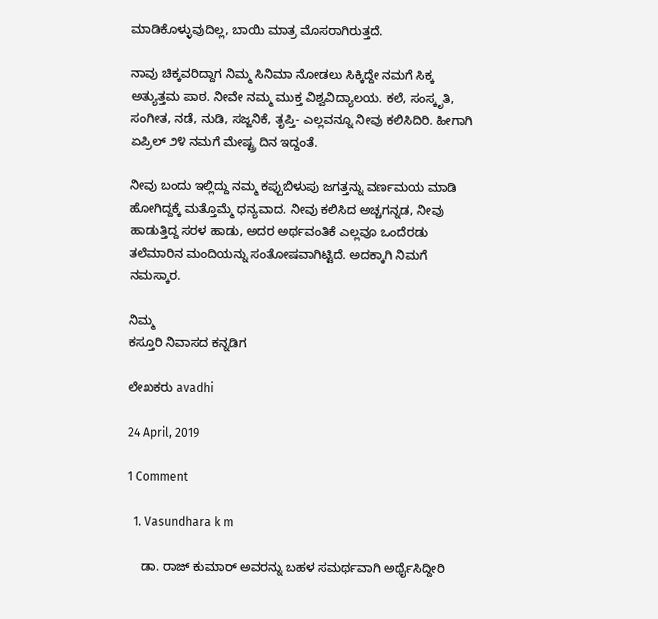ಮಾಡಿಕೊಳ್ಳುವುದಿಲ್ಲ, ಬಾಯಿ ಮಾತ್ರ ಮೊಸರಾಗಿರುತ್ತದೆ.

ನಾವು ಚಿಕ್ಕವರಿದ್ದಾಗ ನಿಮ್ಮ ಸಿನಿಮಾ ನೋಡಲು ಸಿಕ್ಕಿದ್ದೇ ನಮಗೆ ಸಿಕ್ಕ ಅತ್ಯುತ್ತಮ ಪಾಠ. ನೀವೇ ನಮ್ಮ ಮುಕ್ತ ವಿಶ್ವವಿದ್ಯಾಲಯ. ಕಲೆ, ಸಂಸ್ಕೃತಿ, ಸಂಗೀತ, ನಡೆ, ನುಡಿ, ಸಜ್ಜನಿಕೆ, ತೃಪ್ತಿ- ಎಲ್ಲವನ್ನೂ ನೀವು ಕಲಿಸಿದಿರಿ. ಹೀಗಾಗಿ ಏಪ್ರಿಲ್ ೨೪ ನಮಗೆ ಮೇಷ್ಟ್ರ ದಿನ ಇದ್ದಂತೆ.

ನೀವು ಬಂದು ಇಲ್ಲಿದ್ದು ನಮ್ಮ ಕಪ್ಪುಬಿಳುಪು ಜಗತ್ತನ್ನು ವರ್ಣಮಯ ಮಾಡಿ ಹೋಗಿದ್ದಕ್ಕೆ ಮತ್ತೊಮ್ಮೆ ಧನ್ಯವಾದ. ನೀವು ಕಲಿಸಿದ ಅಚ್ಚಗನ್ನಡ, ನೀವು ಹಾಡುತ್ತಿದ್ದ ಸರಳ ಹಾಡು, ಅದರ ಅರ್ಥವಂತಿಕೆ ಎಲ್ಲವೂ ಒಂದೆರಡು ತಲೆಮಾರಿನ ಮಂದಿಯನ್ನು ಸಂತೋಷವಾಗಿಟ್ಟಿದೆ. ಅದಕ್ಕಾಗಿ ನಿಮಗೆ ನಮಸ್ಕಾರ.

ನಿಮ್ಮ
ಕಸ್ತೂರಿ ನಿವಾಸದ ಕನ್ನಡಿಗ

ಲೇಖಕರು avadhi

24 April, 2019

1 Comment

  1. Vasundhara k m

    ಡಾ. ರಾಜ್ ಕುಮಾರ್ ಅವರನ್ನು ಬಹಳ ಸಮರ್ಥವಾಗಿ ಅರ್ಥೈಸಿದ್ದೀರಿ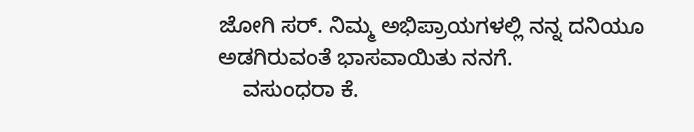ಜೋಗಿ ಸರ್. ನಿಮ್ಮ ಅಭಿಪ್ರಾಯಗಳಲ್ಲಿ ನನ್ನ ದನಿಯೂ ಅಡಗಿರುವಂತೆ ಭಾಸವಾಯಿತು ನನಗೆ.
    ವಸುಂಧರಾ ಕೆ.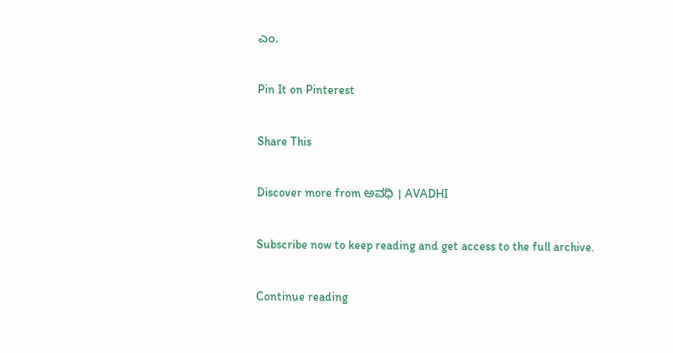ಎಂ.

Pin It on Pinterest

Share This

Discover more from ಅವಧಿ । AVADHI

Subscribe now to keep reading and get access to the full archive.

Continue reading